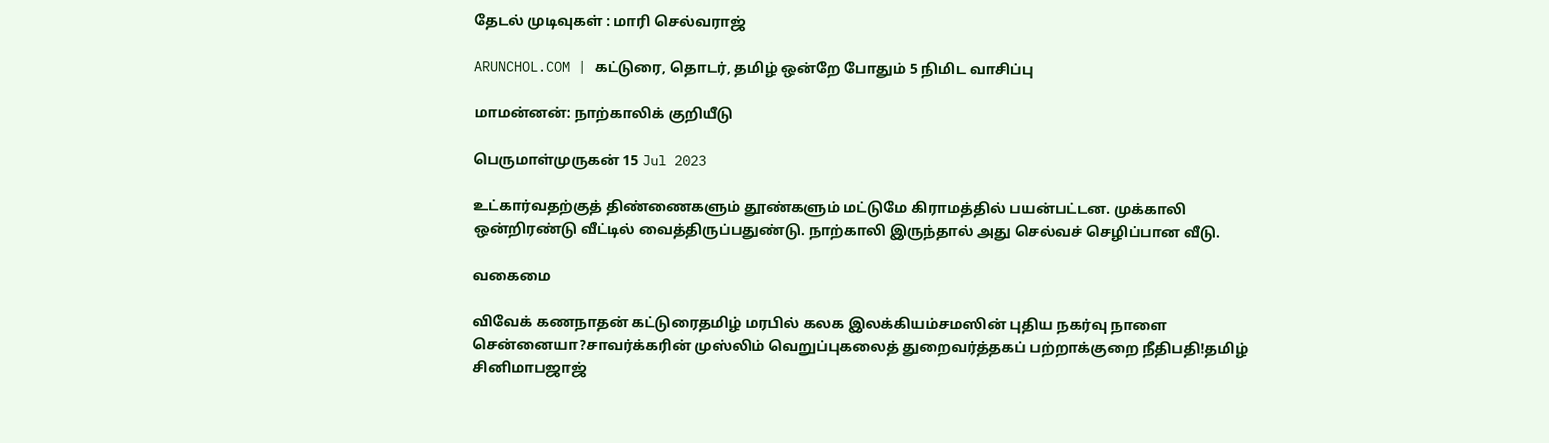தேடல் முடிவுகள் : மாரி செல்வராஜ்

ARUNCHOL.COM | கட்டுரை, தொடர், தமிழ் ஒன்றே போதும் 5 நிமிட வாசிப்பு

மாமன்னன்: நாற்காலிக் குறியீடு

பெருமாள்முருகன் 15 Jul 2023

உட்கார்வதற்குத் திண்ணைகளும் தூண்களும் மட்டுமே கிராமத்தில் பயன்பட்டன. முக்காலி ஒன்றிரண்டு வீட்டில் வைத்திருப்பதுண்டு. நாற்காலி இருந்தால் அது செல்வச் செழிப்பான வீடு.

வகைமை

விவேக் கணநாதன் கட்டுரைதமிழ் மரபில் கலக இலக்கியம்சமஸின் புதிய நகர்வு நாளை சென்னையா?சாவர்க்கரின் முஸ்லிம் வெறுப்புகலைத் துறைவர்த்தகப் பற்றாக்குறை நீதிபதி!தமிழ் சினிமாபஜாஜ்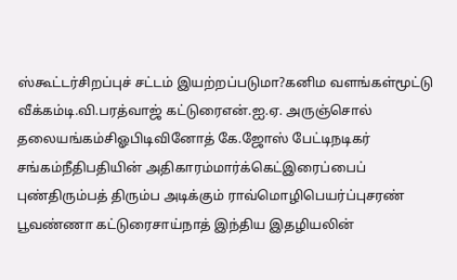ஸ்கூட்டர்சிறப்புச் சட்டம் இயற்றப்படுமா?கனிம வளங்கள்மூட்டு வீக்கம்டி.வி.பரத்வாஜ் கட்டுரைஎன்.ஐ.ஏ. அருஞ்சொல் தலையங்கம்சிஓபிடிவினோத் கே.ஜோஸ் பேட்டிநடிகர் சங்கம்நீதிபதியின் அதிகாரம்மார்க்கெட்இரைப்பைப் புண்திரும்பத் திரும்ப அடிக்கும் ராவ்மொழிபெயர்ப்புசரண் பூவண்ணா கட்டுரைசாய்நாத் இந்திய இதழியலின்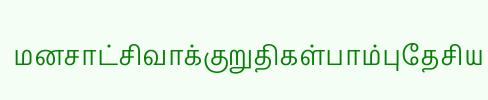மனசாட்சிவாக்குறுதிகள்பாம்புதேசிய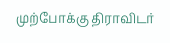முற்போக்கு திராவிடர்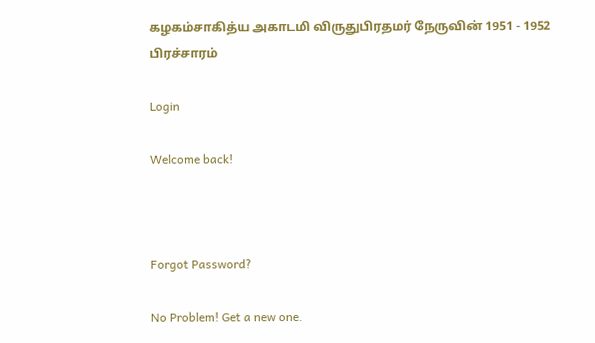கழகம்சாகித்ய அகாடமி விருதுபிரதமர் நேருவின் 1951 - 1952 பிரச்சாரம்

Login

Welcome back!



Forgot Password?

No Problem! Get a new one.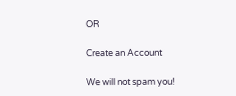OR

Create an Account

We will not spam you!